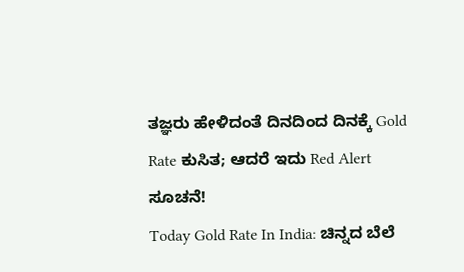ತಜ್ಞರು ಹೇಳಿದಂತೆ ದಿನದಿಂದ ದಿನಕ್ಕೆ Gold Rate ಕುಸಿತ; ಆದರೆ ಇದು Red Alert ಸೂಚನೆ!
Today Gold Rate In India: ಚಿನ್ನದ ಬೆಲೆ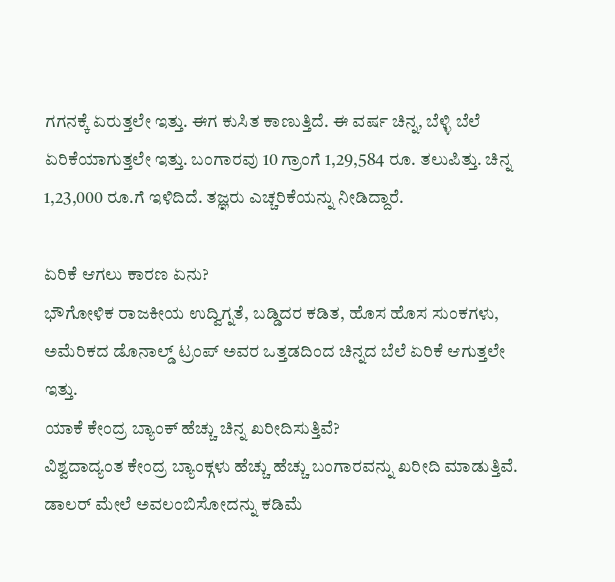ಗಗನಕ್ಕೆ ಏರುತ್ತಲೇ ಇತ್ತು. ಈಗ ಕುಸಿತ ಕಾಣುತ್ತಿದೆ. ಈ ವರ್ಷ ಚಿನ್ನ, ಬೆಳ್ಳಿ ಬೆಲೆ ಏರಿಕೆಯಾಗುತ್ತಲೇ ಇತ್ತು. ಬಂಗಾರವು 10 ಗ್ರಾಂಗೆ 1,29,584 ರೂ. ತಲುಪಿತ್ತು. ಚಿನ್ನ 1,23,000 ರೂ.ಗೆ ಇಳಿದಿದೆ. ತಜ್ಞರು ಎಚ್ಚರಿಕೆಯನ್ನು ನೀಡಿದ್ದಾರೆ.

ಏರಿಕೆ ಆಗಲು ಕಾರಣ ಏನು?
ಭೌಗೋಳಿಕ ರಾಜಕೀಯ ಉದ್ವಿಗ್ನತೆ, ಬಡ್ಡಿದರ ಕಡಿತ, ಹೊಸ ಹೊಸ ಸುಂಕಗಳು, ಅಮೆರಿಕದ ಡೊನಾಲ್ಡ್ ಟ್ರಂಪ್ ಅವರ ಒತ್ತಡದಿಂದ ಚಿನ್ನದ ಬೆಲೆ ಏರಿಕೆ ಆಗುತ್ತಲೇ ಇತ್ತು.
ಯಾಕೆ ಕೇಂದ್ರ ಬ್ಯಾಂಕ್ ಹೆಚ್ಚು ಚಿನ್ನ ಖರೀದಿಸುತ್ತಿವೆ?
ವಿಶ್ವದಾದ್ಯಂತ ಕೇಂದ್ರ ಬ್ಯಾಂಕ್ಗಳು ಹೆಚ್ಚು ಹೆಚ್ಚು ಬಂಗಾರವನ್ನು ಖರೀದಿ ಮಾಡುತ್ತಿವೆ. ಡಾಲರ್ ಮೇಲೆ ಅವಲಂಬಿಸೋದನ್ನು ಕಡಿಮೆ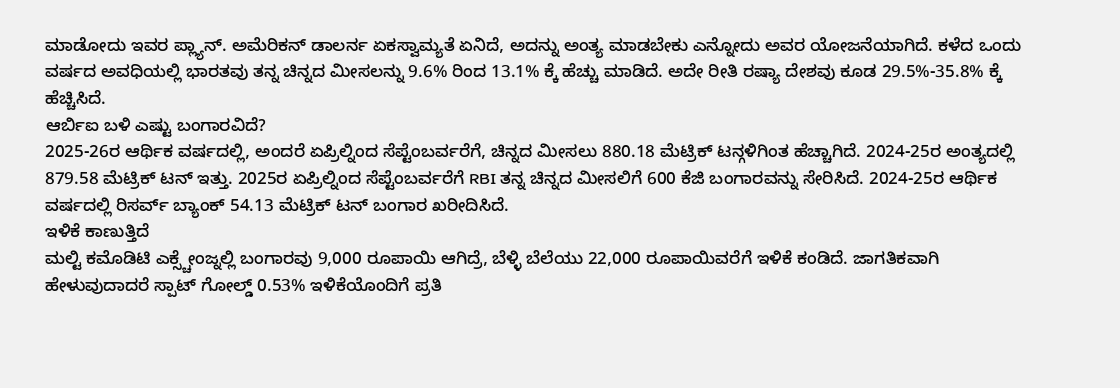ಮಾಡೋದು ಇವರ ಪ್ಲ್ಯಾನ್. ಅಮೆರಿಕನ್ ಡಾಲರ್ನ ಏಕಸ್ವಾಮ್ಯತೆ ಏನಿದೆ, ಅದನ್ನು ಅಂತ್ಯ ಮಾಡಬೇಕು ಎನ್ನೋದು ಅವರ ಯೋಜನೆಯಾಗಿದೆ. ಕಳೆದ ಒಂದು ವರ್ಷದ ಅವಧಿಯಲ್ಲಿ ಭಾರತವು ತನ್ನ ಚಿನ್ನದ ಮೀಸಲನ್ನು 9.6% ರಿಂದ 13.1% ಕ್ಕೆ ಹೆಚ್ಚು ಮಾಡಿದೆ. ಅದೇ ರೀತಿ ರಷ್ಯಾ ದೇಶವು ಕೂಡ 29.5%-35.8% ಕ್ಕೆ ಹೆಚ್ಚಿಸಿದೆ.
ಆರ್ಬಿಐ ಬಳಿ ಎಷ್ಟು ಬಂಗಾರವಿದೆ?
2025-26ರ ಆರ್ಥಿಕ ವರ್ಷದಲ್ಲಿ, ಅಂದರೆ ಏಪ್ರಿಲ್ನಿಂದ ಸೆಪ್ಟೆಂಬರ್ವರೆಗೆ, ಚಿನ್ನದ ಮೀಸಲು 880.18 ಮೆಟ್ರಿಕ್ ಟನ್ಗಳಿಗಿಂತ ಹೆಚ್ಚಾಗಿದೆ. 2024-25ರ ಅಂತ್ಯದಲ್ಲಿ 879.58 ಮೆಟ್ರಿಕ್ ಟನ್ ಇತ್ತು. 2025ರ ಏಪ್ರಿಲ್ನಿಂದ ಸೆಪ್ಟೆಂಬರ್ವರೆಗೆ RBI ತನ್ನ ಚಿನ್ನದ ಮೀಸಲಿಗೆ 600 ಕೆಜಿ ಬಂಗಾರವನ್ನು ಸೇರಿಸಿದೆ. 2024-25ರ ಆರ್ಥಿಕ ವರ್ಷದಲ್ಲಿ ರಿಸರ್ವ್ ಬ್ಯಾಂಕ್ 54.13 ಮೆಟ್ರಿಕ್ ಟನ್ ಬಂಗಾರ ಖರೀದಿಸಿದೆ.
ಇಳಿಕೆ ಕಾಣುತ್ತಿದೆ
ಮಲ್ಟಿ ಕಮೊಡಿಟಿ ಎಕ್ಸ್ಚೇಂಜ್ನಲ್ಲಿ ಬಂಗಾರವು 9,000 ರೂಪಾಯಿ ಆಗಿದ್ರೆ, ಬೆಳ್ಳಿ ಬೆಲೆಯು 22,000 ರೂಪಾಯಿವರೆಗೆ ಇಳಿಕೆ ಕಂಡಿದೆ. ಜಾಗತಿಕವಾಗಿ ಹೇಳುವುದಾದರೆ ಸ್ಪಾಟ್ ಗೋಲ್ಡ್ 0.53% ಇಳಿಕೆಯೊಂದಿಗೆ ಪ್ರತಿ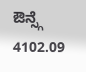ಔನ್ಸ್ಗೆ 4102.09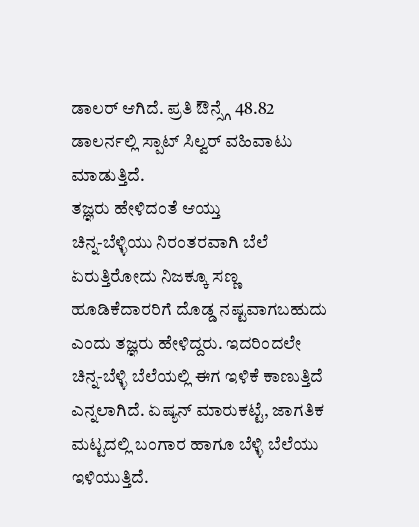ಡಾಲರ್ ಆಗಿದೆ. ಪ್ರತಿ ಔನ್ಸ್ಗೆ 48.82 ಡಾಲರ್ನಲ್ಲಿ ಸ್ಪಾಟ್ ಸಿಲ್ವರ್ ವಹಿವಾಟು ಮಾಡುತ್ತಿದೆ.
ತಜ್ಞರು ಹೇಳಿದಂತೆ ಆಯ್ತು
ಚಿನ್ನ-ಬೆಳ್ಳಿಯು ನಿರಂತರವಾಗಿ ಬೆಲೆ ಏರುತ್ತಿರೋದು ನಿಜಕ್ಕೂ ಸಣ್ಣ ಹೂಡಿಕೆದಾರರಿಗೆ ದೊಡ್ಡ ನಷ್ಟವಾಗಬಹುದು ಎಂದು ತಜ್ಞರು ಹೇಳಿದ್ದರು. ಇದರಿಂದಲೇ ಚಿನ್ನ-ಬೆಳ್ಳಿ ಬೆಲೆಯಲ್ಲಿ ಈಗ ಇಳಿಕೆ ಕಾಣುತ್ತಿದೆ ಎನ್ನಲಾಗಿದೆ. ಏಷ್ಯನ್ ಮಾರುಕಟ್ಟೆ, ಜಾಗತಿಕ ಮಟ್ಟದಲ್ಲಿ ಬಂಗಾರ ಹಾಗೂ ಬೆಳ್ಳಿ ಬೆಲೆಯು ಇಳಿಯುತ್ತಿದೆ.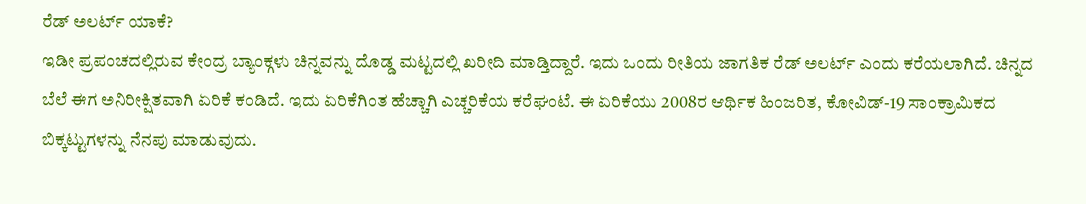ರೆಡ್ ಅಲರ್ಟ್ ಯಾಕೆ?
ಇಡೀ ಪ್ರಪಂಚದಲ್ಲಿರುವ ಕೇಂದ್ರ ಬ್ಯಾಂಕ್ಗಳು ಚಿನ್ನವನ್ನು ದೊಡ್ಡ ಮಟ್ಟದಲ್ಲಿ ಖರೀದಿ ಮಾಡ್ತಿದ್ದಾರೆ. ಇದು ಒಂದು ರೀತಿಯ ಜಾಗತಿಕ ರೆಡ್ ಅಲರ್ಟ್ ಎಂದು ಕರೆಯಲಾಗಿದೆ. ಚಿನ್ನದ ಬೆಲೆ ಈಗ ಅನಿರೀಕ್ಷಿತವಾಗಿ ಏರಿಕೆ ಕಂಡಿದೆ. ಇದು ಏರಿಕೆಗಿಂತ ಹೆಚ್ಚಾಗಿ ಎಚ್ಚರಿಕೆಯ ಕರೆಘಂಟೆ. ಈ ಏರಿಕೆಯು 2008ರ ಆರ್ಥಿಕ ಹಿಂಜರಿತ, ಕೋವಿಡ್-19 ಸಾಂಕ್ರಾಮಿಕದ ಬಿಕ್ಕಟ್ಟುಗಳನ್ನು ನೆನಪು ಮಾಡುವುದು.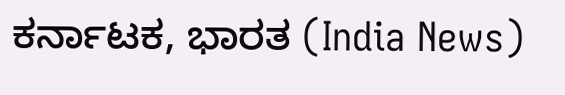ಕರ್ನಾಟಕ, ಭಾರತ (India News)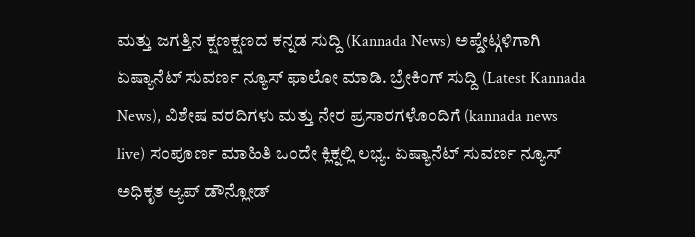ಮತ್ತು ಜಗತ್ತಿನ ಕ್ಷಣಕ್ಷಣದ ಕನ್ನಡ ಸುದ್ದಿ (Kannada News) ಅಪ್ಡೇಟ್ಗಳಿಗಾಗಿ ಏಷ್ಯಾನೆಟ್ ಸುವರ್ಣ ನ್ಯೂಸ್ ಫಾಲೋ ಮಾಡಿ. ಬ್ರೇಕಿಂಗ್ ಸುದ್ದಿ (Latest Kannada News), ವಿಶೇಷ ವರದಿಗಳು ಮತ್ತು ನೇರ ಪ್ರಸಾರಗಳೊಂದಿಗೆ (kannada news live) ಸಂಪೂರ್ಣ ಮಾಹಿತಿ ಒಂದೇ ಕ್ಲಿಕ್ನಲ್ಲಿ ಲಭ್ಯ. ಏಷ್ಯಾನೆಟ್ ಸುವರ್ಣ ನ್ಯೂಸ್ ಅಧಿಕೃತ ಆ್ಯಪ್ ಡೌನ್ಲೋಡ್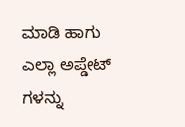ಮಾಡಿ ಹಾಗು ಎಲ್ಲಾ ಅಪ್ಡೇಟ್ ಗಳನ್ನು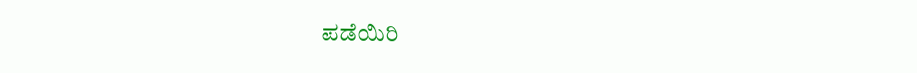ಪಡೆಯಿರಿ